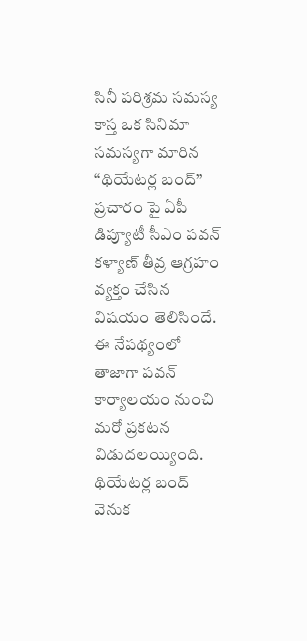సినీ పరిశ్రమ సమస్య కాస్త ఒక సినిమా సమస్యగా మారిన “థియేటర్ల బంద్” ప్రచారం పై ఏపీ డిప్యూటీ సీఎం పవన్ కళ్యాణ్ తీవ్ర ఆగ్రహం వ్యక్తం చేసిన విషయం తెలిసిందే. ఈ నేపథ్యంలో తాజాగా పవన్ కార్యాలయం నుంచి మరో ప్రకటన విడుదలయ్యింది.
థియేటర్ల బంద్ వెనుక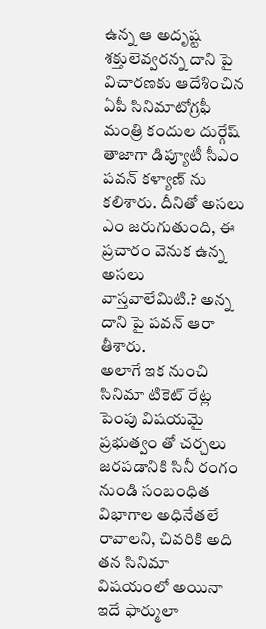ఉన్న ఆ అదృష్ట శక్తులెవ్వరన్న దాని పై విచారణకు ఆదేశించిన ఏపీ సినిమాటోగ్రఫీ మంత్రి కందుల దుర్గేష్ తాజాగా డిప్యూటీ సీఎం పవన్ కళ్యాణ్ ను కలిశారు. దీనితో అసలు ఎం జరుగుతుంది, ఈ ప్రచారం వెనుక ఉన్న అసలు వాస్తవాలేమిటి.? అన్న దాని పై పవన్ ఆరా తీశారు.
అలాగే ఇక నుంచి సినిమా టికెట్ రేట్ల పెంపు విషయమై ప్రభుత్వం తో చర్చలు జరపడానికి సినీ రంగం నుండి సంబంధిత విభాగాల అధినేతలే రావాలని, చివరికి అది తన సినిమా విషయంలో అయినా ఇదే ఫార్ములా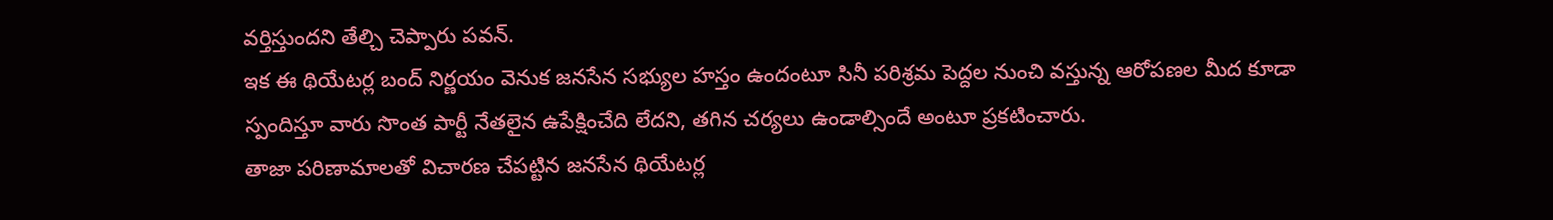వర్తిస్తుందని తేల్చి చెప్పారు పవన్.
ఇక ఈ థియేటర్ల బంద్ నిర్ణయం వెనుక జనసేన సభ్యుల హస్తం ఉందంటూ సినీ పరిశ్రమ పెద్దల నుంచి వస్తున్న ఆరోపణల మీద కూడా స్పందిస్తూ వారు సొంత పార్టీ నేతలైన ఉపేక్షించేది లేదని, తగిన చర్యలు ఉండాల్సిందే అంటూ ప్రకటించారు.
తాజా పరిణామాలతో విచారణ చేపట్టిన జనసేన థియేటర్ల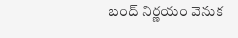బంద్ నిర్ణయం వెనుక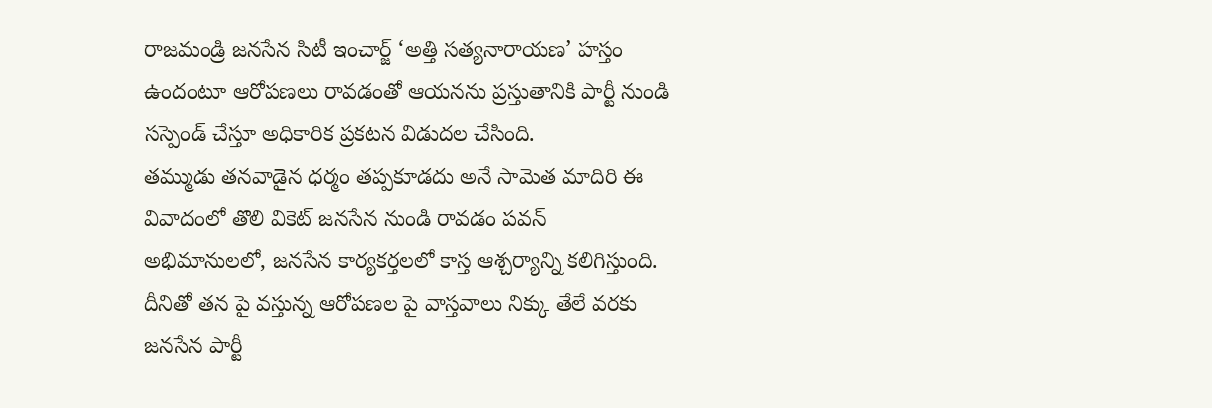రాజమండ్రి జనసేన సిటీ ఇంచార్జ్ ‘అత్తి సత్యనారాయణ’ హస్తం ఉందంటూ ఆరోపణలు రావడంతో ఆయనను ప్రస్తుతానికి పార్టీ నుండి సస్పెండ్ చేస్తూ అధికారిక ప్రకటన విడుదల చేసింది.
తమ్ముడు తనవాడైన ధర్మం తప్పకూడదు అనే సామెత మాదిరి ఈ వివాదంలో తొలి వికెట్ జనసేన నుండి రావడం పవన్ అభిమానులలో, జనసేన కార్యకర్తలలో కాస్త ఆశ్చర్యాన్ని కలిగిస్తుంది. దీనితో తన పై వస్తున్న ఆరోపణల పై వాస్తవాలు నిక్కు తేలే వరకు జనసేన పార్టీ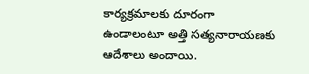కార్యక్రమాలకు దూరంగా ఉండాలంటూ అత్తి సత్యనారాయణకు ఆదేశాలు అందాయి.